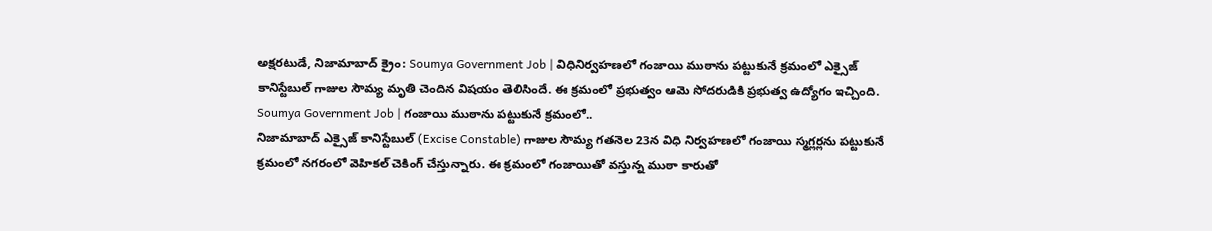అక్షరటుడే, నిజామాబాద్ క్రైం: Soumya Government Job | విధినిర్వహణలో గంజాయి ముఠాను పట్టుకునే క్రమంలో ఎక్సైజ్ కానిస్టేబుల్ గాజుల సౌమ్య మృతి చెందిన విషయం తెలిసిందే. ఈ క్రమంలో ప్రభుత్వం ఆమె సోదరుడికి ప్రభుత్వ ఉద్యోగం ఇచ్చింది.
Soumya Government Job | గంజాయి ముఠాను పట్టుకునే క్రమంలో..
నిజామాబాద్ ఎక్సైజ్ కానిస్టేబుల్ (Excise Constable) గాజుల సౌమ్య గతనెల 23న విధి నిర్వహణలో గంజాయి స్మగ్లర్లను పట్టుకునే క్రమంలో నగరంలో వెహికల్ చెకింగ్ చేస్తున్నారు. ఈ క్రమంలో గంజాయితో వస్తున్న ముఠా కారుతో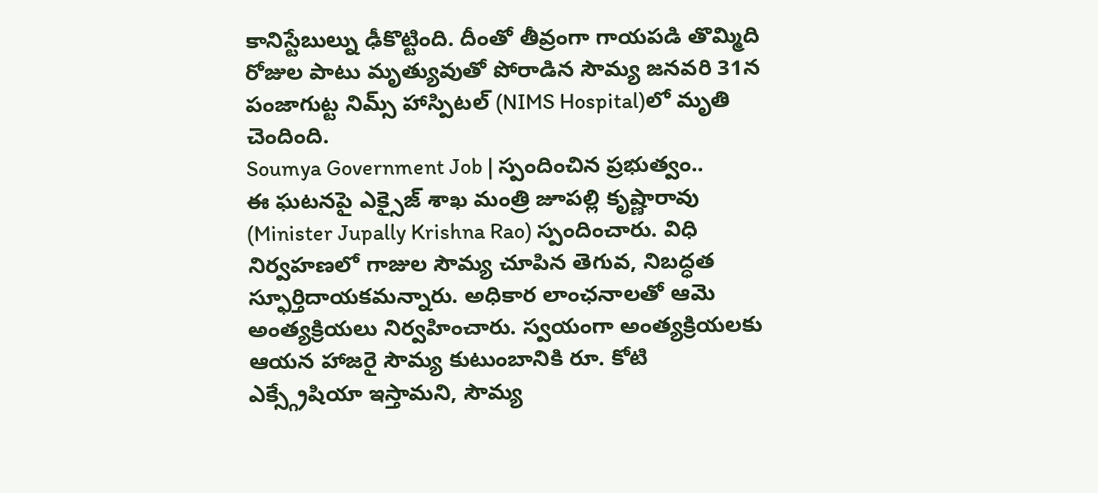కానిస్టేబుల్ను ఢీకొట్టింది. దీంతో తీవ్రంగా గాయపడి తొమ్మిది రోజుల పాటు మృత్యువుతో పోరాడిన సౌమ్య జనవరి 31న పంజాగుట్ట నిమ్స్ హాస్పిటల్ (NIMS Hospital)లో మృతి చెందింది.
Soumya Government Job | స్పందించిన ప్రభుత్వం..
ఈ ఘటనపై ఎక్సైజ్ శాఖ మంత్రి జూపల్లి కృష్ణారావు (Minister Jupally Krishna Rao) స్పందించారు. విధి నిర్వహణలో గాజుల సౌమ్య చూపిన తెగువ, నిబద్ధత స్ఫూర్తిదాయకమన్నారు. అధికార లాంఛనాలతో ఆమె అంత్యక్రియలు నిర్వహించారు. స్వయంగా అంత్యక్రియలకు ఆయన హాజరై సౌమ్య కుటుంబానికి రూ. కోటి ఎక్స్గ్రేషియా ఇస్తామని, సౌమ్య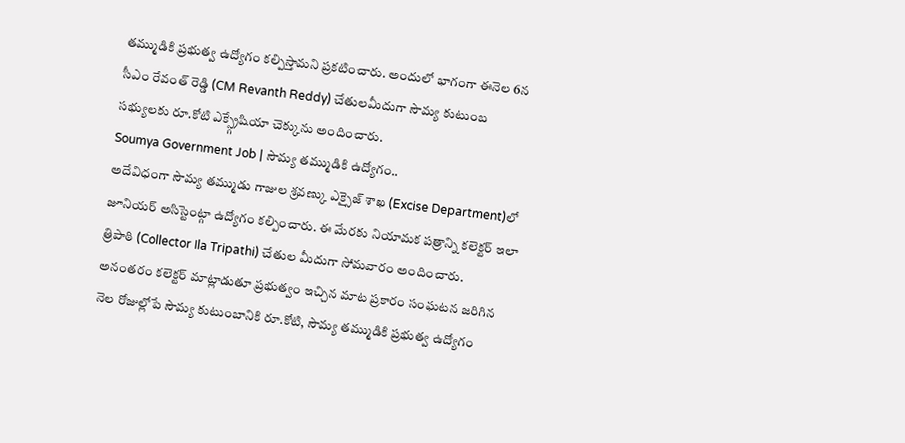తమ్ముడికి ప్రభుత్వ ఉద్యోగం కల్పిస్తామని ప్రకటించారు. అందులో భాగంగా ఈనెల 6న సీఎం రేవంత్ రెడ్డి (CM Revanth Reddy) చేతులమీదుగా సౌమ్య కుటుంబ సభ్యులకు రూ.కోటి ఎక్స్గ్రేషియా చెక్కును అందించారు.
Soumya Government Job | సౌమ్య తమ్ముడికి ఉద్యోగం..
అదేవిధంగా సౌమ్య తమ్ముడు గాజుల శ్రవణ్కు ఎక్సైజ్ శాఖ (Excise Department)లో జూనియర్ అసిస్టెంట్గా ఉద్యోగం కల్పించారు. ఈ మేరకు నియామక పత్రాన్ని కలెక్టర్ ఇలా త్రిపాఠి (Collector Ila Tripathi) చేతుల మీదుగా సోమవారం అందించారు. అనంతరం కలెక్టర్ మాట్లాడుతూ ప్రభుత్వం ఇచ్చిన మాట ప్రకారం సంఘటన జరిగిన నెల రోజుల్లోపే సౌమ్య కుటుంబానికి రూ.కోటి, సౌమ్య తమ్ముడికి ప్రభుత్వ ఉద్యోగం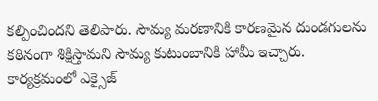కల్పించిందని తెలిపారు. సౌమ్య మరణానికి కారణమైన దుండగులను కఠినంగా శిక్షిస్తామని సౌమ్య కుటుంబానికి హామీ ఇచ్చారు. కార్యక్రమంలో ఎక్సైజ్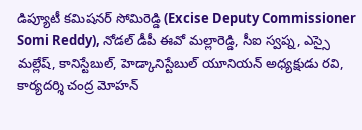డిప్యూటీ కమిషనర్ సోమిరెడ్డి (Excise Deputy Commissioner Somi Reddy), నోడల్ డీపీ ఈవో మల్లారెడ్డి, సీఐ స్వప్న, ఎస్సై మల్లేష్, కానిస్టేబుల్, హెడ్కానిస్టేబుల్ యూనియన్ అధ్యక్షుడు రవి, కార్యదర్శి చంద్ర మోహన్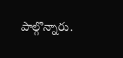పాల్గొన్నారు.